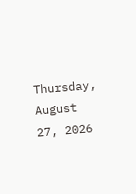Thursday, August 27, 2026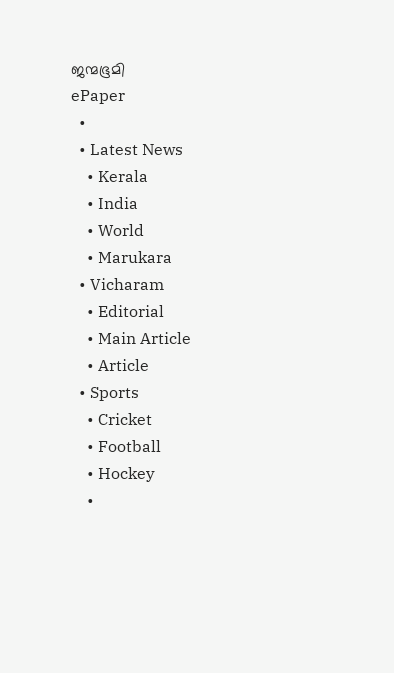ജന്മഭൂമി
ePaper
  •
  • Latest News
    • Kerala
    • India
    • World
    • Marukara
  • Vicharam
    • Editorial
    • Main Article
    • Article
  • Sports
    • Cricket
    • Football
    • Hockey
    •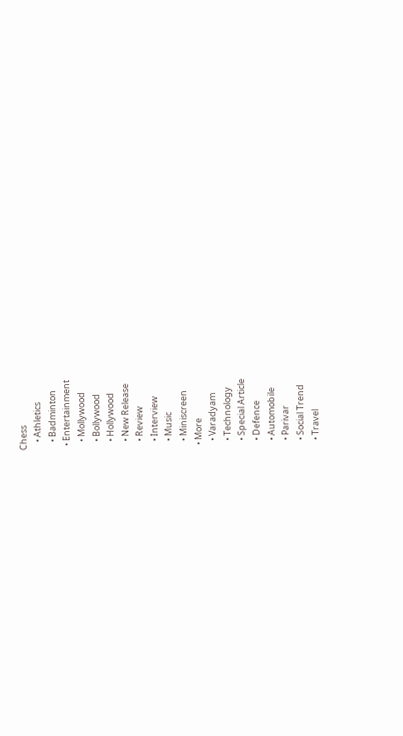Chess
    • Athletics
    • Badminton
  • Entertainment
    • Mollywood
    • Bollywood
    • Hollywood
    • New Release
    • Review
    • Interview
    • Music
    • Miniscreen
  • More
    • Varadyam
    • Technology
    • Special Article
    • Defence
    • Automobile
    • Parivar
    • Social Trend
    • Travel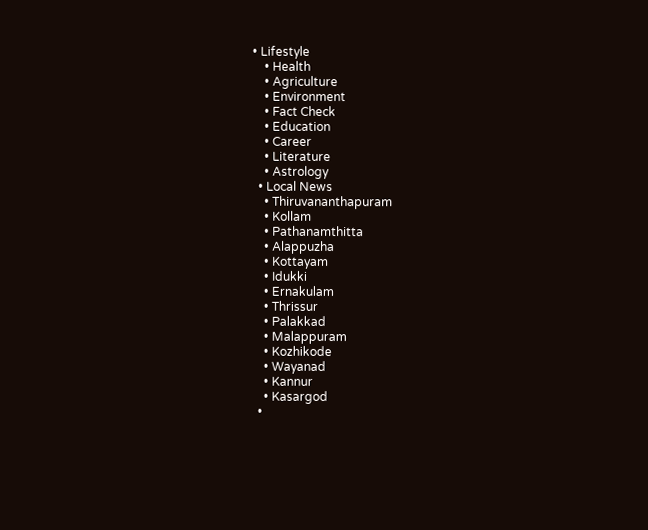• Lifestyle
    • Health
    • Agriculture
    • Environment
    • Fact Check
    • Education
    • Career
    • Literature
    • Astrology
  • Local News
    • Thiruvananthapuram
    • Kollam
    • Pathanamthitta
    • Alappuzha
    • Kottayam
    • Idukki
    • Ernakulam
    • Thrissur
    • Palakkad
    • Malappuram
    • Kozhikode
    • Wayanad
    • Kannur
    • Kasargod
  •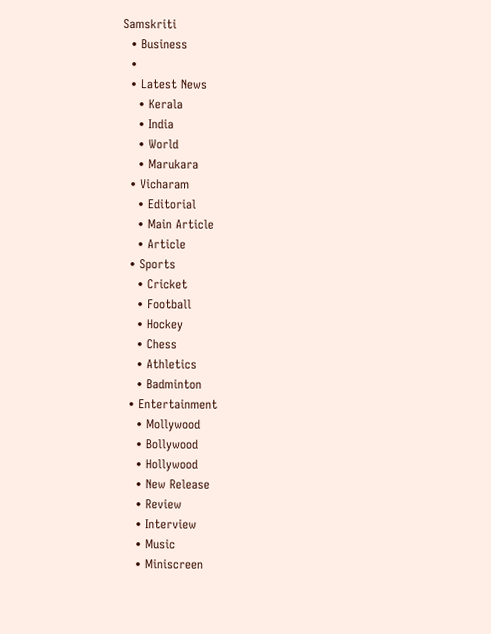Samskriti
  • Business
  •
  • Latest News
    • Kerala
    • India
    • World
    • Marukara
  • Vicharam
    • Editorial
    • Main Article
    • Article
  • Sports
    • Cricket
    • Football
    • Hockey
    • Chess
    • Athletics
    • Badminton
  • Entertainment
    • Mollywood
    • Bollywood
    • Hollywood
    • New Release
    • Review
    • Interview
    • Music
    • Miniscreen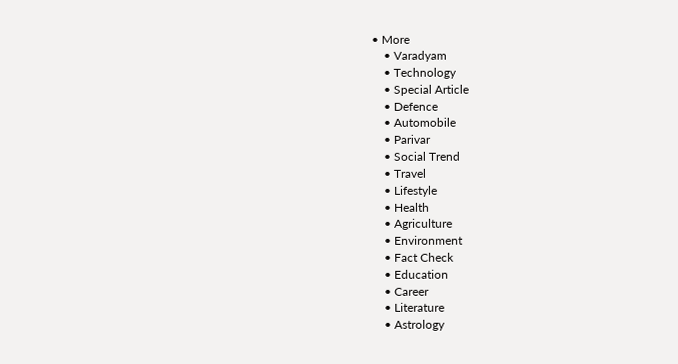• More
    • Varadyam
    • Technology
    • Special Article
    • Defence
    • Automobile
    • Parivar
    • Social Trend
    • Travel
    • Lifestyle
    • Health
    • Agriculture
    • Environment
    • Fact Check
    • Education
    • Career
    • Literature
    • Astrology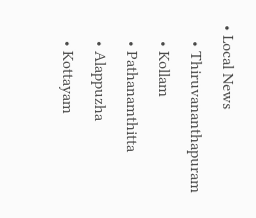• Local News
    • Thiruvananthapuram
    • Kollam
    • Pathanamthitta
    • Alappuzha
    • Kottayam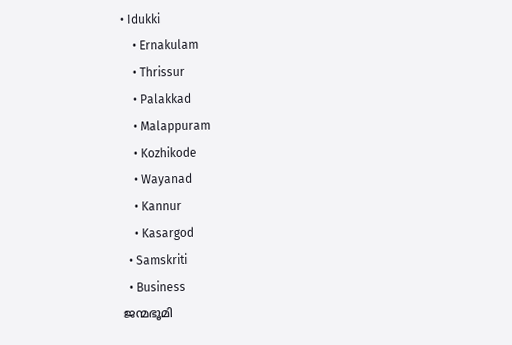• Idukki
    • Ernakulam
    • Thrissur
    • Palakkad
    • Malappuram
    • Kozhikode
    • Wayanad
    • Kannur
    • Kasargod
  • Samskriti
  • Business
ജന്മഭൂമി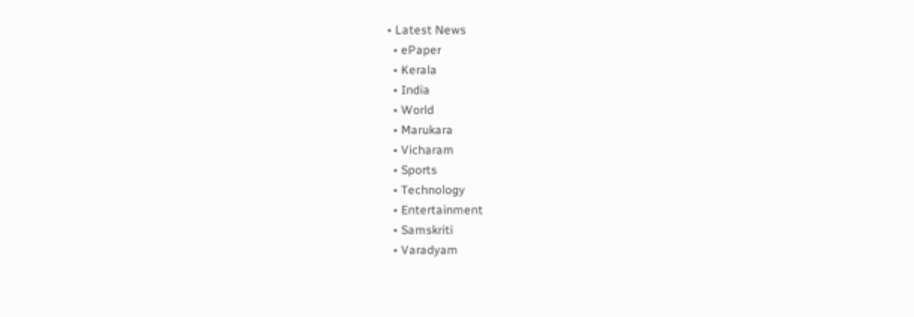• Latest News
  • ePaper
  • Kerala
  • India
  • World
  • Marukara
  • Vicharam
  • Sports
  • Technology
  • Entertainment
  • Samskriti
  • Varadyam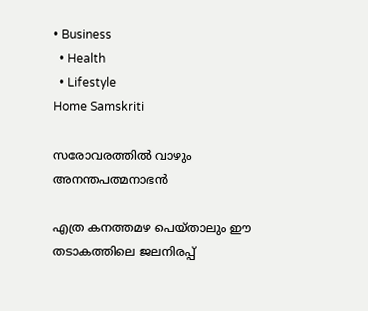• Business
  • Health
  • Lifestyle
Home Samskriti

സരോവരത്തില്‍ വാഴും അനന്തപത്മനാഭന്‍

എത്ര കനത്തമഴ പെയ്താലും ഈ തടാകത്തിലെ ജലനിരപ്പ്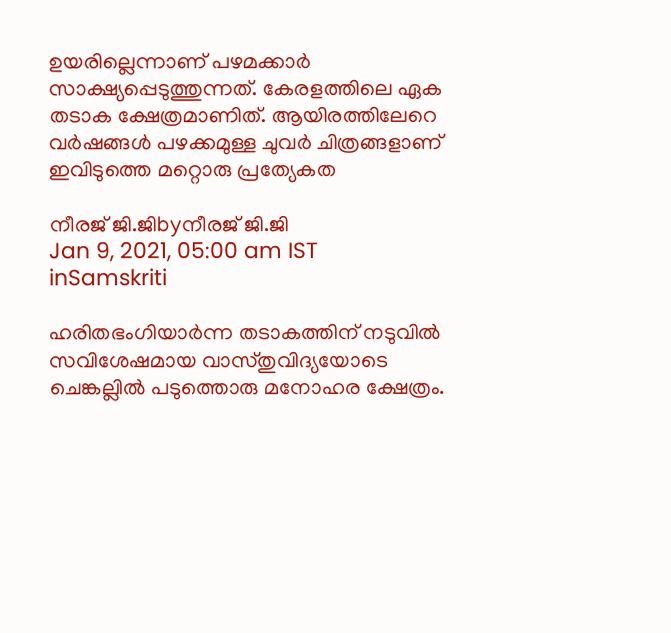ഉയരില്ലെന്നാണ് പഴമക്കാര്‍ സാക്ഷ്യപ്പെടുത്തുന്നത്. കേരളത്തിലെ ഏക തടാക ക്ഷേത്രമാണിത്. ആയിരത്തിലേറെ വര്‍ഷങ്ങള്‍ പഴക്കമുള്ള ചുവര്‍ ചിത്രങ്ങളാണ് ഇവിടുത്തെ മറ്റൊരു പ്രത്യേകത

നീരജ് ജി.ജിbyനീരജ് ജി.ജി
Jan 9, 2021, 05:00 am IST
inSamskriti

ഹരിതഭംഗിയാര്‍ന്ന തടാകത്തിന് നടുവില്‍ സവിശേഷമായ വാസ്തുവിദ്യയോടെ ചെങ്കല്ലില്‍ പടുത്തൊരു മനോഹര ക്ഷേത്രം.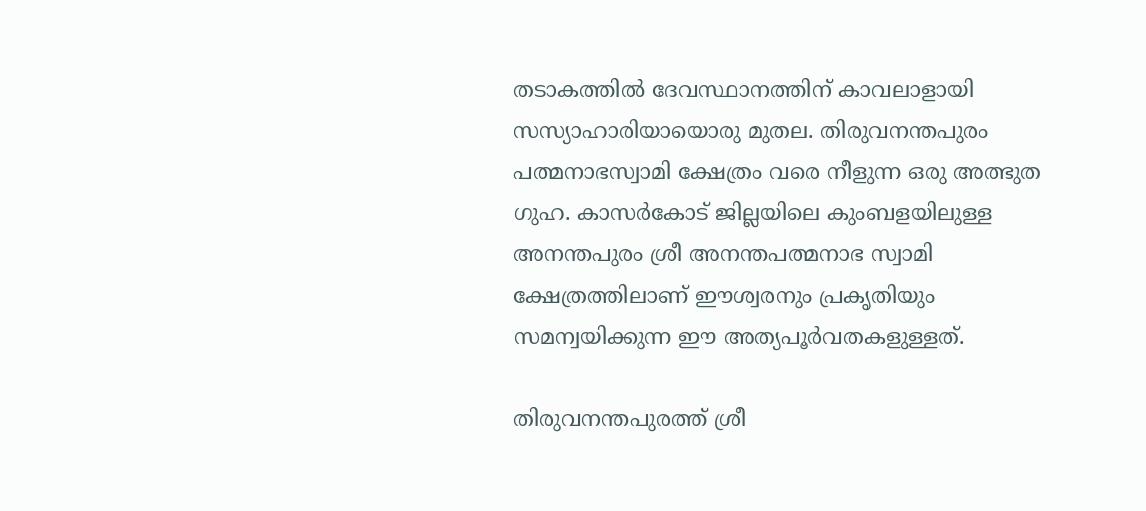തടാകത്തില്‍ ദേവസ്ഥാനത്തിന് കാവലാളായി സസ്യാഹാരിയായൊരു മുതല. തിരുവനന്തപുരം പത്മനാഭസ്വാമി ക്ഷേത്രം വരെ നീളുന്ന ഒരു അത്ഭുത ഗുഹ. കാസര്‍കോട് ജില്ലയിലെ കുംബളയിലുള്ള അനന്തപുരം ശ്രീ അനന്തപത്മനാഭ സ്വാമി ക്ഷേത്രത്തിലാണ് ഈശ്വരനും പ്രകൃതിയും സമന്വയിക്കുന്ന ഈ അത്യപൂര്‍വതകളുള്ളത്.

തിരുവനന്തപുരത്ത് ശ്രീ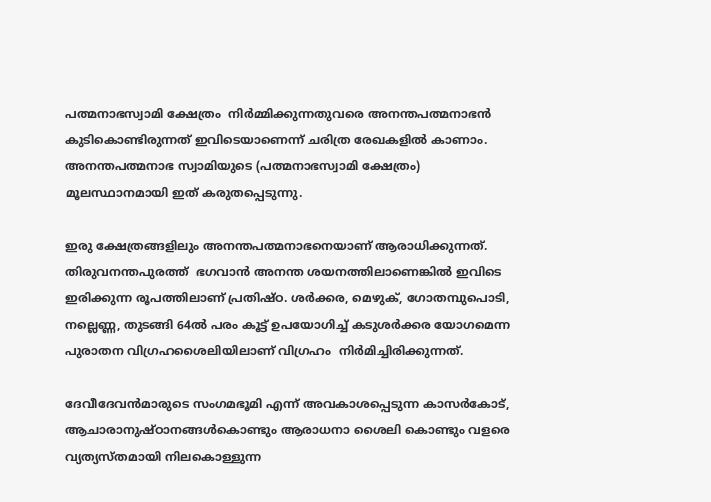പത്മനാഭസ്വാമി ക്ഷേത്രം  നിര്‍മ്മിക്കുന്നതുവരെ അനന്തപത്മനാഭന്‍ കുടികൊണ്ടിരുന്നത് ഇവിടെയാണെന്ന് ചരിത്ര രേഖകളില്‍ കാണാം. അനന്തപത്മനാഭ സ്വാമിയുടെ (പത്മനാഭസ്വാമി ക്ഷേത്രം) മൂലസ്ഥാനമായി ഇത് കരുതപ്പെടുന്നു.

ഇരു ക്ഷേത്രങ്ങളിലും അനന്തപത്മനാഭനെയാണ് ആരാധിക്കുന്നത്.  തിരുവനന്തപുരത്ത്  ഭഗവാന്‍ അനന്ത ശയനത്തിലാണെങ്കില്‍ ഇവിടെ ഇരിക്കുന്ന രൂപത്തിലാണ് പ്രതിഷ്ഠ. ശര്‍ക്കര, മെഴുക്, ഗോതമ്പുപൊടി, നല്ലെണ്ണ, തുടങ്ങി 64ല്‍ പരം കൂട്ട് ഉപയോഗിച്ച് കടുശര്‍ക്കര യോഗമെന്ന പുരാതന വിഗ്രഹശൈലിയിലാണ് വിഗ്രഹം  നിര്‍മിച്ചിരിക്കുന്നത്.

ദേവീദേവന്‍മാരുടെ സംഗമഭൂമി എന്ന് അവകാശപ്പെടുന്ന കാസര്‍കോട്,  ആചാരാനുഷ്ഠാനങ്ങള്‍കൊണ്ടും ആരാധനാ ശൈലി കൊണ്ടും വളരെ വ്യത്യസ്തമായി നിലകൊള്ളുന്ന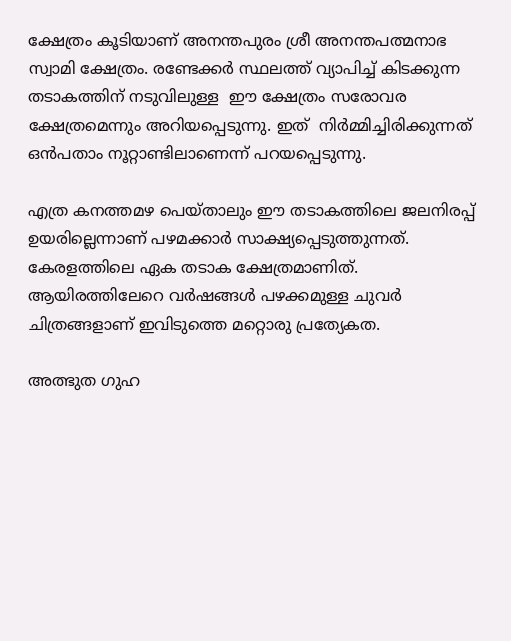ക്ഷേത്രം കൂടിയാണ് അനന്തപുരം ശ്രീ അനന്തപത്മനാഭ സ്വാമി ക്ഷേത്രം. രണ്ടേക്കര്‍ സ്ഥലത്ത് വ്യാപിച്ച് കിടക്കുന്ന  തടാകത്തിന് നടുവിലുള്ള  ഈ ക്ഷേത്രം സരോവര ക്ഷേത്രമെന്നും അറിയപ്പെടുന്നു. ഇത്  നിര്‍മ്മിച്ചിരിക്കുന്നത് ഒന്‍പതാം നൂറ്റാണ്ടിലാണെന്ന് പറയപ്പെടുന്നു.

എത്ര കനത്തമഴ പെയ്താലും ഈ തടാകത്തിലെ ജലനിരപ്പ് ഉയരില്ലെന്നാണ് പഴമക്കാര്‍ സാക്ഷ്യപ്പെടുത്തുന്നത്. കേരളത്തിലെ ഏക തടാക ക്ഷേത്രമാണിത്. ആയിരത്തിലേറെ വര്‍ഷങ്ങള്‍ പഴക്കമുള്ള ചുവര്‍ ചിത്രങ്ങളാണ് ഇവിടുത്തെ മറ്റൊരു പ്രത്യേകത.

അത്ഭുത ഗുഹ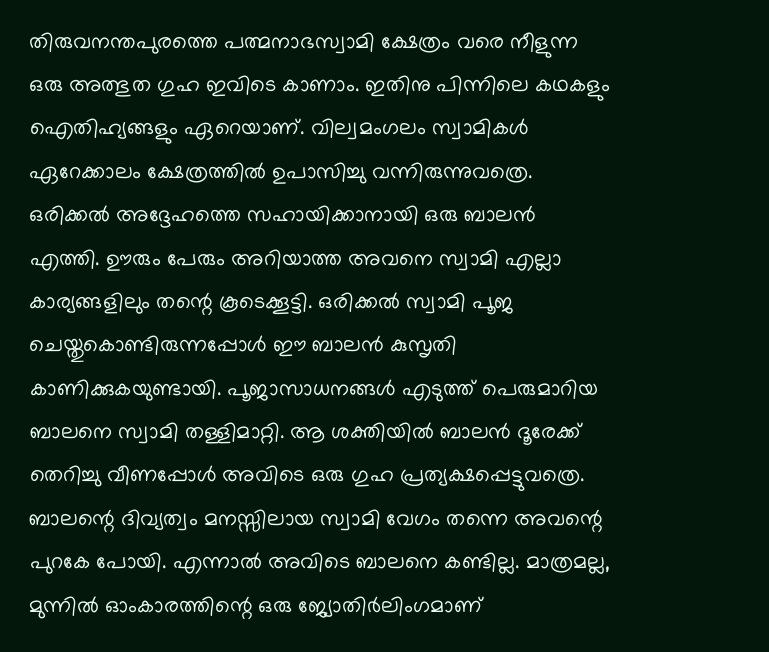തിരുവനന്തപുരത്തെ പത്മനാഭസ്വാമി ക്ഷേത്രം വരെ നീളുന്ന ഒരു അത്ഭുത ഗുഹ ഇവിടെ കാണാം. ഇതിനു പിന്നിലെ കഥകളും ഐതിഹ്യങ്ങളും ഏറെയാണ്. വില്വമംഗലം സ്വാമികള്‍ ഏറേക്കാലം ക്ഷേത്രത്തില്‍ ഉപാസിച്ചു വന്നിരുന്നുവത്രെ. ഒരിക്കല്‍ അദ്ദേഹത്തെ സഹായിക്കാനായി ഒരു ബാലന്‍ എത്തി. ഊരും പേരും അറിയാത്ത അവനെ സ്വാമി എല്ലാ കാര്യങ്ങളിലും തന്റെ കൂടെക്കൂട്ടി. ഒരിക്കല്‍ സ്വാമി പൂജ ചെയ്തുകൊണ്ടിരുന്നപ്പോള്‍ ഈ ബാലന്‍ കുസൃതി കാണിക്കുകയുണ്ടായി. പൂജാസാധനങ്ങള്‍ എടുത്ത് പെരുമാറിയ ബാലനെ സ്വാമി തള്ളിമാറ്റി. ആ ശക്തിയില്‍ ബാലന്‍ ദൂരേക്ക് തെറിച്ചു വീണപ്പോള്‍ അവിടെ ഒരു ഗുഹ പ്രത്യക്ഷപ്പെട്ടുവത്രെ. ബാലന്റെ ദിവ്യത്വം മനസ്സിലായ സ്വാമി വേഗം തന്നെ അവന്റെ പുറകേ പോയി. എന്നാല്‍ അവിടെ ബാലനെ കണ്ടില്ല. മാത്രമല്ല, മുന്നില്‍ ഓംകാരത്തിന്റെ ഒരു ജ്യോതിര്‍ലിംഗമാണ്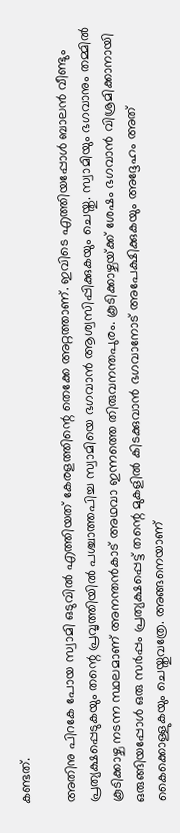കണ്ടത്.

അതിനു പിറകേ പോയ സ്വാമി ഒടുവില്‍ എത്തിയത് കേരളത്തിന്റെ തെക്കേ അറ്റത്താണ്. ഇവിടെ എത്തിയപ്പോള്‍ ബാലന്‍ വീണ്ടും പ്രത്യക്ഷപ്പെടുകയും തന്റെ പ്രവൃത്തിയില്‍ പശ്ചാത്തപിച്ച സ്വാമിയെ ഭഗവാന്‍ ആശ്വസിപ്പിക്കുകയും ചെയ്തു. സ്വാമിയും ഭഗവാനും തമ്മില്‍ കൂടിക്കാഴ്ച നടന്ന സ്ഥലമാണ് അനന്തന്‍കാട് അഥവാ ഇന്നത്തെ തിരുവനന്തപുരം. കൂടിക്കാഴ്ചയ്‌ക്ക് ശേഷം ഭഗവാന്‍ വിശ്രമിക്കാനായി ഒരുങ്ങിയപ്പോള്‍ ഒരു സര്‍പ്പം പ്രത്യക്ഷപ്പെട്ട് തന്റെ മുകളില്‍ കിടക്കുവാന്‍ ഭഗവാനോട് അപേക്ഷിക്കുകയും അദ്ദേഹം അത് കൈക്കൊള്ളുകയും ചെയ്തുവത്രേ. അങ്ങനെയാണ്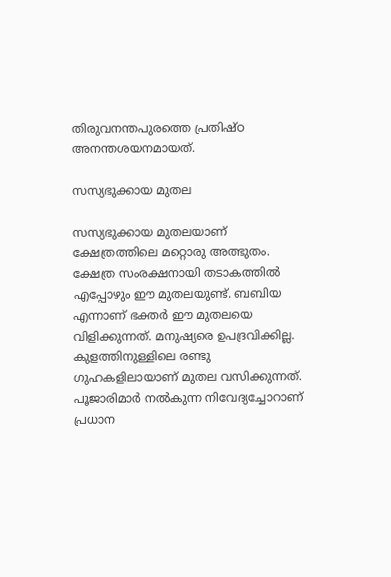തിരുവനന്തപുരത്തെ പ്രതിഷ്ഠ അനന്തശയനമായത്.

സസ്യഭുക്കായ മുതല

സസ്യഭുക്കായ മുതലയാണ് ക്ഷേത്രത്തിലെ മറ്റൊരു അത്ഭുതം. ക്ഷേത്ര സംരക്ഷനായി തടാകത്തില്‍ എപ്പോഴും ഈ മുതലയുണ്ട്. ബബിയ എന്നാണ് ഭക്തര്‍ ഈ മുതലയെ വിളിക്കുന്നത്. മനുഷ്യരെ ഉപദ്രവിക്കില്ല. കുളത്തിനുള്ളിലെ രണ്ടു ഗുഹകളിലായാണ് മുതല വസിക്കുന്നത്. പൂജാരിമാര്‍ നല്‍കുന്ന നിവേദ്യച്ചോറാണ്  പ്രധാന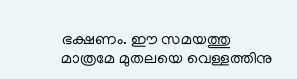ഭക്ഷണം. ഈ സമയത്തു മാത്രമേ മുതലയെ വെള്ളത്തിനു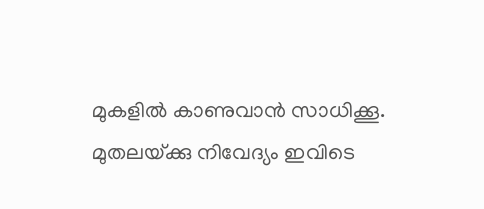മുകളില്‍ കാണുവാന്‍ സാധിക്കൂ.  മുതലയ്‌ക്കു നിവേദ്യം ഇവിടെ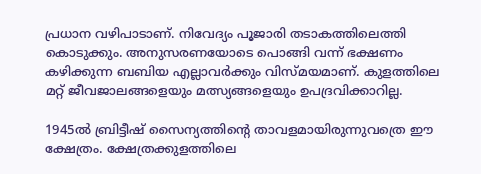പ്രധാന വഴിപാടാണ്. നിവേദ്യം പൂജാരി തടാകത്തിലെത്തി കൊടുക്കും. അനുസരണയോടെ പൊങ്ങി വന്ന് ഭക്ഷണം കഴിക്കുന്ന ബബിയ എല്ലാവര്‍ക്കും വിസ്മയമാണ്. കുളത്തിലെ മറ്റ് ജീവജാലങ്ങളെയും മത്സ്യങ്ങളെയും ഉപദ്രവിക്കാറില്ല.

1945ല്‍ ബ്രിട്ടീഷ് സൈന്യത്തിന്റെ താവളമായിരുന്നുവത്രെ ഈ ക്ഷേത്രം. ക്ഷേത്രക്കുളത്തിലെ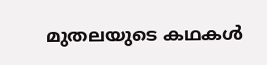മുതലയുടെ കഥകള്‍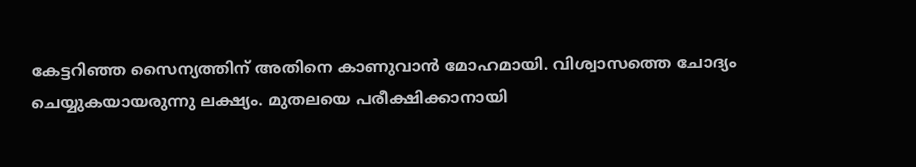കേട്ടറിഞ്ഞ സൈന്യത്തിന് അതിനെ കാണുവാന്‍ മോഹമായി. വിശ്വാസത്തെ ചോദ്യം ചെയ്യുകയായരുന്നു ലക്ഷ്യം. മുതലയെ പരീക്ഷിക്കാനായി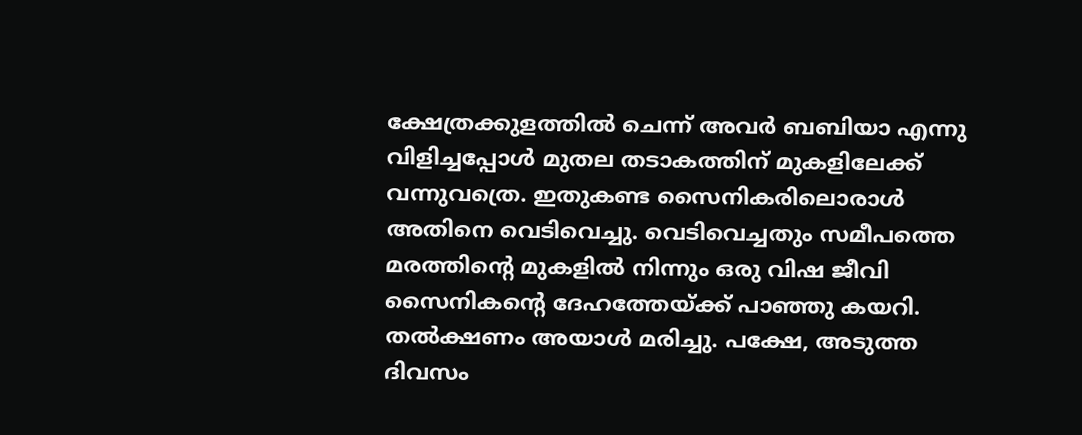ക്ഷേത്രക്കുളത്തില്‍ ചെന്ന് അവര്‍ ബബിയാ എന്നു വിളിച്ചപ്പോള്‍ മുതല തടാകത്തിന് മുകളിലേക്ക് വന്നുവത്രെ. ഇതുകണ്ട സൈനികരിലൊരാള്‍ അതിനെ വെടിവെച്ചു. വെടിവെച്ചതും സമീപത്തെ മരത്തിന്റെ മുകളില്‍ നിന്നും ഒരു വിഷ ജീവി സൈനികന്റെ ദേഹത്തേയ്‌ക്ക് പാഞ്ഞു കയറി. തല്‍ക്ഷണം അയാള്‍ മരിച്ചു. പക്ഷേ, അടുത്ത ദിവസം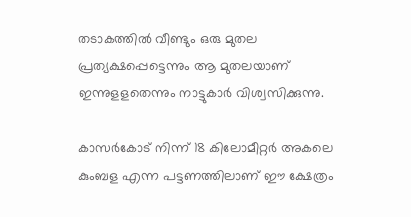തടാകത്തില്‍ വീണ്ടും ഒരു മുതല പ്രത്യക്ഷപ്പെട്ടെന്നും ആ മുതലയാണ് ഇന്നുളളതെന്നും നാട്ടുകാര്‍ വിശ്വസിക്കുന്നു.

കാസര്‍കോട് നിന്ന് 18 കിലോമീറ്റര്‍ അകലെ കുംബള എന്ന പട്ടണത്തിലാണ് ഈ ക്ഷേത്രം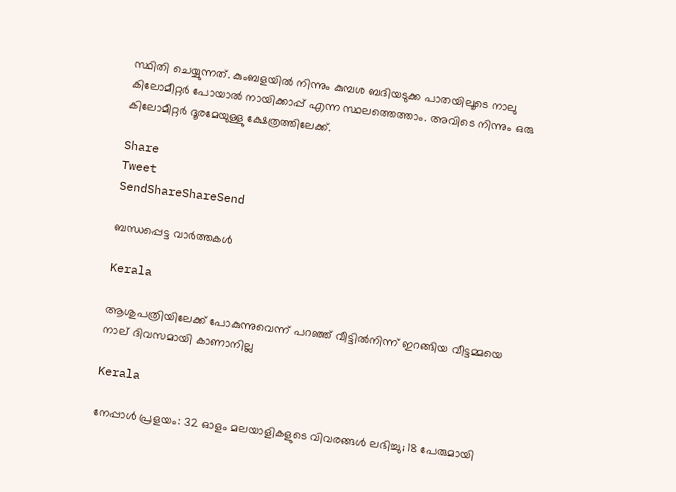സ്ഥിതി ചെയ്യുന്നത്. കുംബളയില്‍ നിന്നും കുമ്പശ ബദിയടുക്ക പാതയിലൂടെ നാലു കിലോമീറ്റര്‍ പോയാല്‍ നായിക്കാപ്പ് എന്ന സ്ഥലത്തെത്താം. അവിടെ നിന്നും ഒരു കിലോമീറ്റര്‍ ദൂരമേയുള്ളു ക്ഷേത്രത്തിലേക്ക്.

Share
Tweet
SendShareShareSend

ബന്ധപ്പെട്ട വാര്‍ത്തകള്‍

Kerala

ആശുപത്രിയിലേക്ക് പോകുന്നുവെന്ന് പറഞ്ഞ് വീട്ടിൽനിന്ന് ഇറങ്ങിയ വീട്ടമ്മയെ നാല് ദിവസമായി കാണാനില്ല

Kerala

നേപ്പാൾ പ്രളയം: 32 ഓളം മലയാളികളുടെ വിവരങ്ങൾ ലഭിച്ചു; 18 പേരുമായി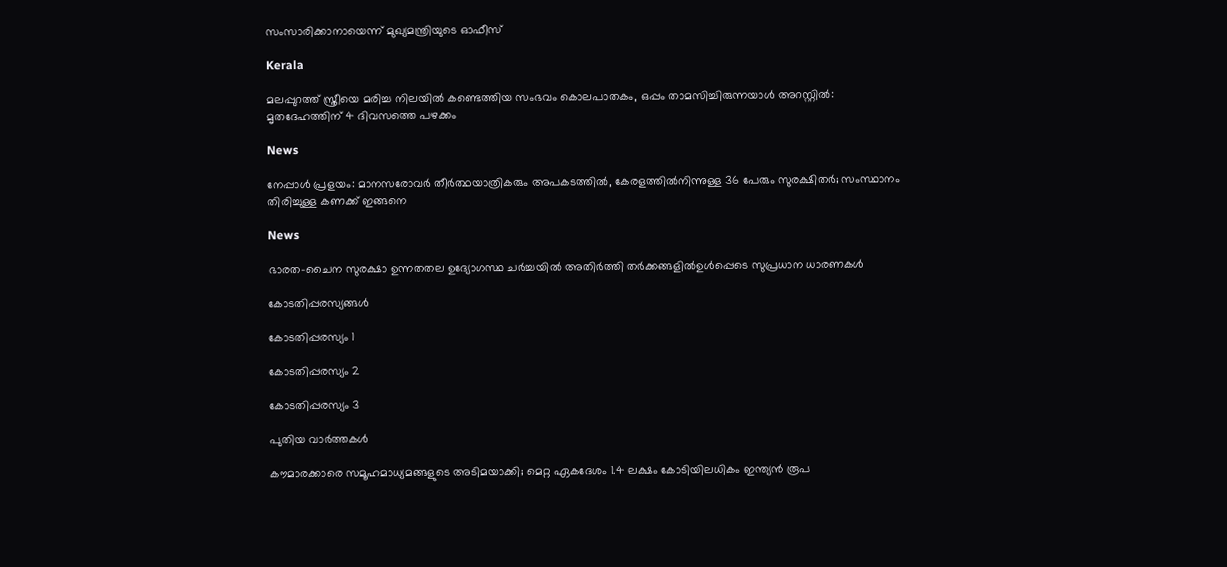സംസാരിക്കാനായെന്ന് മുഖ്യമന്ത്രിയുടെ ഓഫീസ്

Kerala

മലപ്പുറത്ത് സ്ത്രീയെ മരിച്ച നിലയിൽ കണ്ടെത്തിയ സംഭവം കൊലപാതകം, ഒപ്പം താമസിച്ചിരുന്നയാൾ അറസ്റ്റിൽ: മൃതദേഹത്തിന് 4 ദിവസത്തെ പഴക്കം

News

നേപ്പാൾ പ്രളയം: മാനസരോവർ തീർത്ഥയാത്രികരും അപകടത്തിൽ, കേരളത്തിൽനിന്നുള്ള 36 പേരും സുരക്ഷിതർ; സംസ്ഥാനം തിരിച്ചുള്ള കണക്ക് ഇങ്ങനെ

News

ഭാരത-ചൈന സുരക്ഷാ ഉന്നതതല ഉദ്യോഗസ്ഥ ചർച്ചയിൽ അതിർത്തി തർക്കങ്ങളിൽഉൾപ്പെടെ സുപ്രധാന ധാരണകൾ

കോടതിപ്പരസ്യങ്ങള്‍

കോടതിപ്പരസ്യം 1

കോടതിപ്പരസ്യം 2

കോടതിപ്പരസ്യം 3

പുതിയ വാര്‍ത്തകള്‍

കൗമാരക്കാരെ സമൂഹമാധ്യമങ്ങളുടെ അടിമയാക്കി; മെറ്റ ഏകദേശം 1.4 ലക്ഷം കോടിയിലധികം ഇന്ത്യന്‍ രൂപ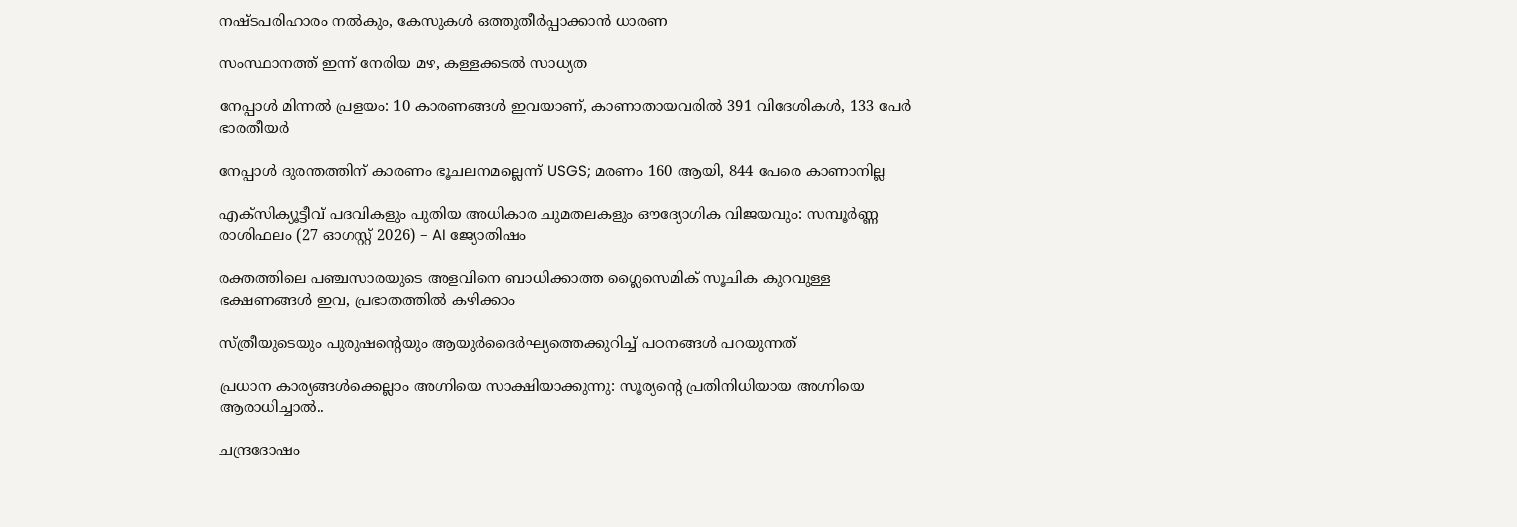നഷ്ടപരിഹാരം നല്‍കും, കേസുകൾ ഒത്തുതീർപ്പാക്കാൻ ധാരണ

സംസ്ഥാനത്ത് ഇന്ന് നേരിയ മഴ, കള്ളക്കടൽ സാധ്യത

നേപ്പാൾ മിന്നൽ പ്രളയം: 10 കാരണങ്ങൾ ഇവയാണ്, കാണാതായവരിൽ 391 വിദേശികൾ, 133 പേർ ഭാരതീയർ

നേപ്പാൾ ദുരന്തത്തിന് കാരണം ഭൂചലനമല്ലെന്ന് USGS; മരണം 160 ആയി, 844 പേരെ കാണാനില്ല

എക്സിക്യൂട്ടീവ് പദവികളും പുതിയ അധികാര ചുമതലകളും ഔദ്യോഗിക വിജയവും: സമ്പൂർണ്ണ രാശിഫലം (27 ഓഗസ്റ്റ് 2026) – AI ജ്യോതിഷം

രക്തത്തിലെ പഞ്ചസാരയുടെ അളവിനെ ബാധിക്കാത്ത ഗ്ലൈസെമിക് സൂചിക കുറവുള്ള ഭക്ഷണങ്ങൾ ഇവ, പ്രഭാതത്തിൽ കഴിക്കാം

സ്ത്രീയുടെയും പുരുഷന്റെയും ആയുര്‍ദൈര്‍ഘ്യത്തെക്കുറിച്ച് പഠനങ്ങള്‍ പറയുന്നത്

പ്രധാന കാര്യങ്ങൾക്കെല്ലാം അഗ്നിയെ സാക്ഷിയാക്കുന്നു: സൂര്യന്റെ പ്രതിനിധിയായ അഗ്നിയെ ആരാധിച്ചാൽ..

ചന്ദ്രദോഷം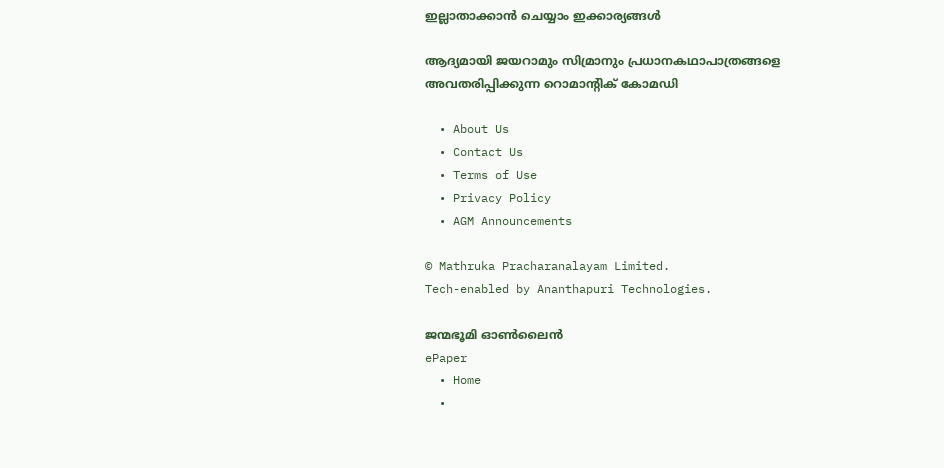ഇല്ലാതാക്കാൻ ചെയ്യാം ഇക്കാര്യങ്ങൾ

ആദ്യമായി ജയറാമും സിമ്രാനും പ്രധാനകഥാപാത്രങ്ങളെ അവതരിപ്പിക്കുന്ന റൊമാന്‍റിക് കോമഡി

  • About Us
  • Contact Us
  • Terms of Use
  • Privacy Policy
  • AGM Announcements

© Mathruka Pracharanalayam Limited.
Tech-enabled by Ananthapuri Technologies.

ജന്മഭൂമി ഓണ്‍ലൈന്‍
ePaper
  • Home
  •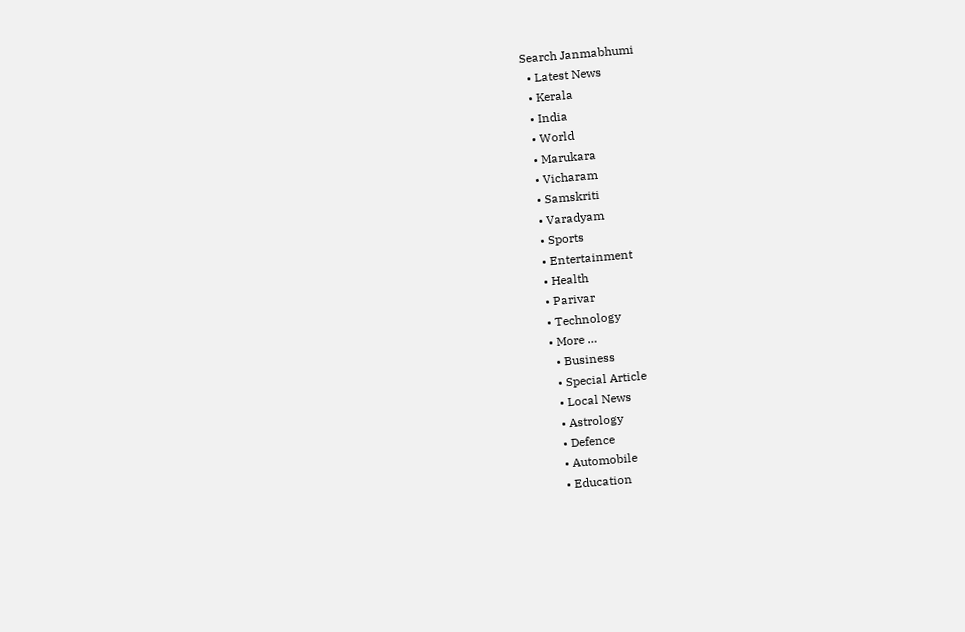Search Janmabhumi
  • Latest News
  • Kerala
  • India
  • World
  • Marukara
  • Vicharam
  • Samskriti
  • Varadyam
  • Sports
  • Entertainment
  • Health
  • Parivar
  • Technology
  • More …
    • Business
    • Special Article
    • Local News
    • Astrology
    • Defence
    • Automobile
    • Education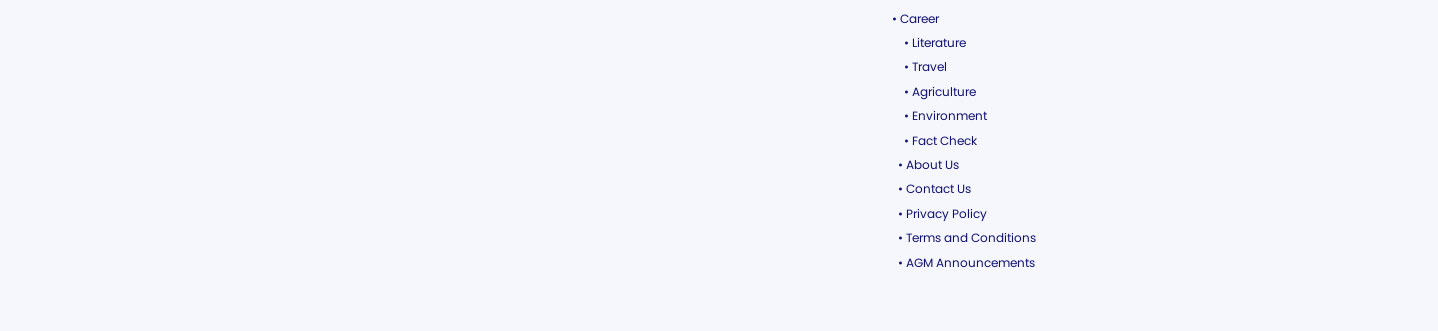• Career
    • Literature
    • Travel
    • Agriculture
    • Environment
    • Fact Check
  • About Us
  • Contact Us
  • Privacy Policy
  • Terms and Conditions
  • AGM Announcements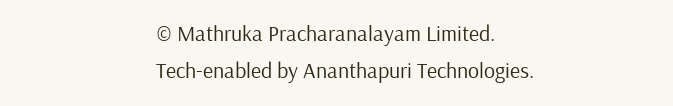© Mathruka Pracharanalayam Limited.
Tech-enabled by Ananthapuri Technologies.